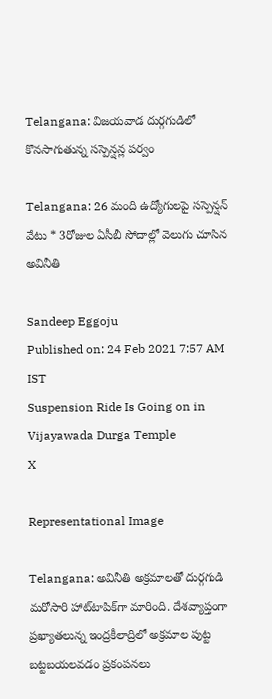Telangana: విజయవాడ దుర్గగుడిలో కొనసాగుతున్న సస్పెన్షన్ల పర్వం

Telangana: 26 మంది ఉద్యోగులపై సస్పెన్షన్ వేటు * 3రోజుల ఏసీబీ సోదాల్లో వెలుగు చూసిన అవినీతి

Sandeep Eggoju
Published on: 24 Feb 2021 7:57 AM IST
Suspension Ride Is Going on in Vijayawada Durga Temple
X

Representational Image

Telangana: అవినీతి అక్రమాలతో దుర్గగుడి మరోసారి హాట్‌టాపిక్‌గా మారింది. దేశవ్యాప్తంగా ప్రఖ్యాతలున్న ఇంద్రకీలాద్రిలో అక్రమాల పుట్ట బట్టబయలవడం ప్రకంపనలు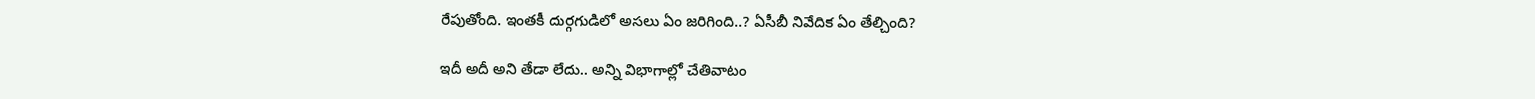రేపుతోంది. ఇంతకీ దుర్గగుడిలో అసలు ఏం జరిగింది..? ఏసీబీ నివేదిక ఏం తేల్చింది?

ఇదీ అదీ అని తేడా లేదు.. అన్ని విభాగాల్లో చేతివాటం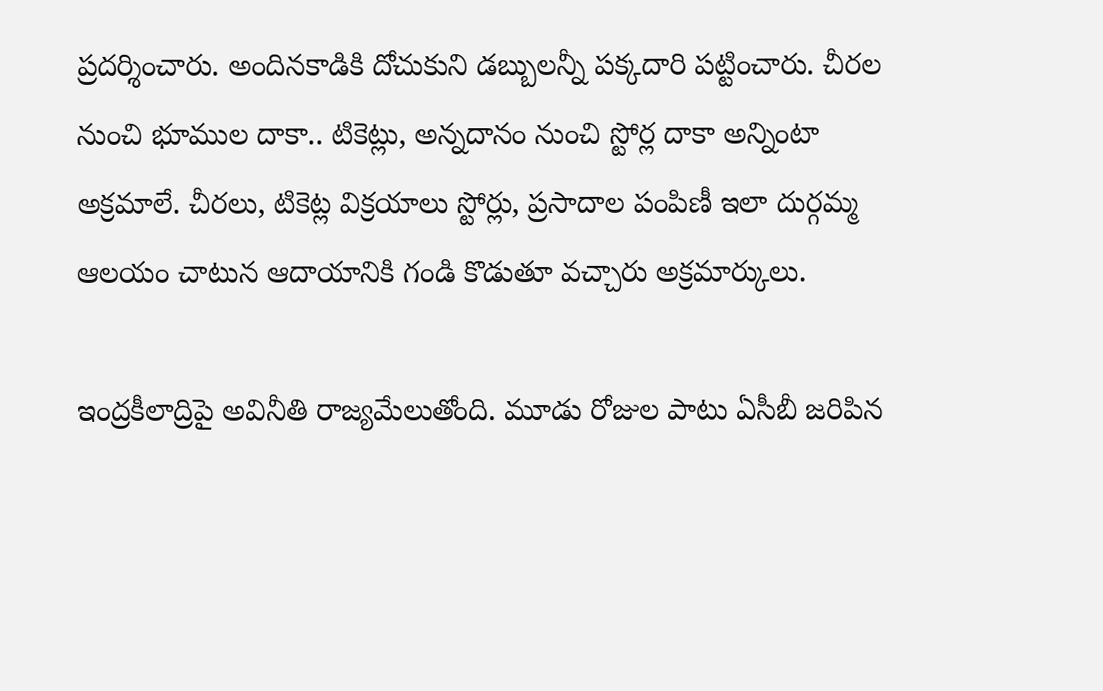ప్రదర్శించారు. అందినకాడికి దోచుకుని డబ్బులన్నీ పక్కదారి పట్టించారు. చీరల నుంచి భూముల దాకా.. టికెట్లు, అన్నదానం నుంచి స్టోర్ల దాకా అన్నింటా అక్రమాలే. చీరలు, టికెట్ల విక్రయాలు స్టోర్లు, ప్రసాదాల పంపిణీ ఇలా దుర్గమ్మ ఆలయం చాటున ఆదాయానికి గండి కొడుతూ వచ్చారు అక్రమార్కులు.

ఇంద్రకీలాద్రిపై అవినీతి రాజ్యమేలుతోంది. మూడు రోజుల పాటు ఏసీబీ జరిపిన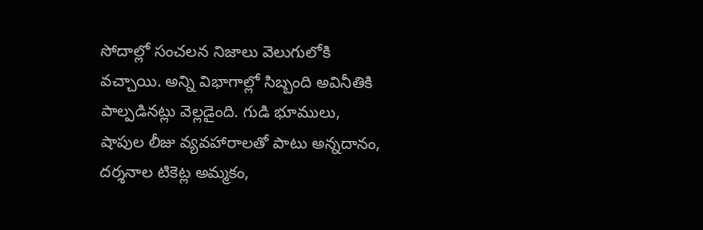సోదాల్లో సంచలన నిజాలు వెలుగులోకి వచ్చాయి. అన్ని విభాగాల్లో సిబ్బంది అవినీతికి పాల్పడినట్లు వెల్లడైంది. గుడి భూములు, షాపుల లీజు వ్యవహారాలతో పాటు అన్నదానం, దర్శనాల టికెట్ల అమ్మకం,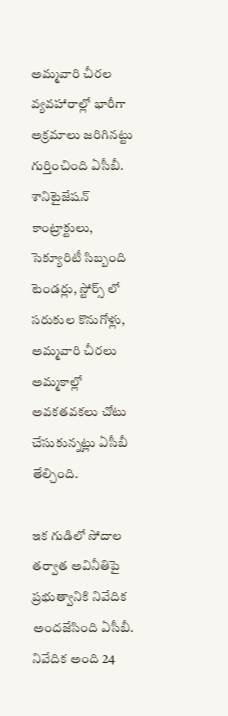అమ్మవారి చీరల వ్యవహారాల్లో భారీగా అక్రమాలు జరిగినట్టు గుర్తించింది ఏసీబీ. శానిటైజేషన్ కాంట్రాక్టులు, సెక్యూరిటీ సిబ్బంది టెండర్లు, స్టోర్స్ లో సరుకుల కొనుగోళ్లు, అమ్మవారి చీరలు అమ్మకాల్లో అవకతవకలు చోటు చేసుకున్నట్లు ఏసీబీ తేల్చింది.

ఇక గుడిలో సోదాల తర్వాత అవినీతిపై ప్రభుత్వానికి నివేదిక అందజేసింది ఏసీబీ. నివేదిక అంది 24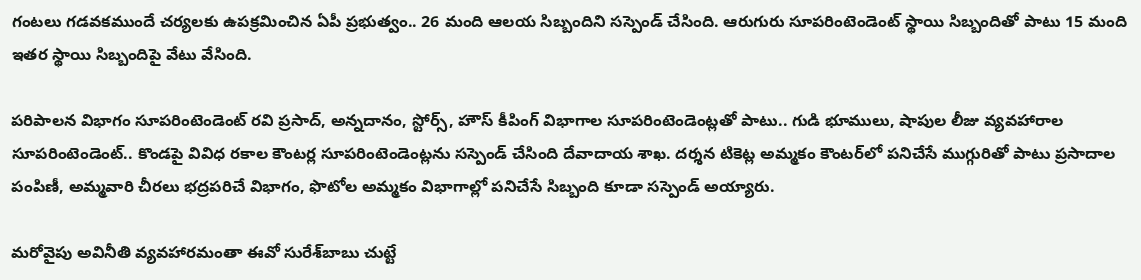గంటలు గడవకముందే చర్యలకు ఉపక్రమించిన ఏపీ ప్రభుత్వం.. 26 మంది ఆలయ సిబ్బందిని సస్పెండ్ చేసింది. ఆరుగురు సూపరింటెండెంట్ స్థాయి సిబ్బందితో పాటు 15 మంది ఇతర స్థాయి సిబ్బందిపై వేటు వేసింది.

పరిపాలన విభాగం సూపరింటెండెంట్ రవి ప్రసాద్, అన్నదానం, స్టోర్స్, హౌస్‌ కీపింగ్‌ విభాగాల సూపరింటెండెంట్లతో పాటు.. గుడి భూములు, షాపుల లీజు వ్యవహారాల సూపరింటెండెంట్.. కొండపై వివిధ రకాల కౌంటర్ల సూపరింటెండెంట్లను సస్పెండ్‌ చేసింది దేవాదాయ శాఖ. దర్శన టికెట్ల అమ్మకం కౌంటర్‌లో పనిచేసే ముగ్గురితో పాటు ప్రసాదాల పంపిణీ, అమ్మవారి చీరలు భద్రపరిచే విభాగం, ఫొటోల అమ్మకం విభాగాల్లో పనిచేసే సిబ్బంది కూడా సస్పెండ్ అయ్యారు.

మరోవైపు అవినీతి వ్యవహారమంతా ఈవో సురేశ్‌బాబు చుట్టే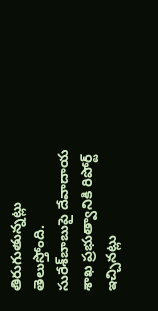తిరుగుతున్నట్లు తెలుస్తోంది. సురేశ్‌బాబుపై దేవాదాయ శాఖ ప్రభుత్వానికి రిపోర్ట్ ఇచ్చినట్లు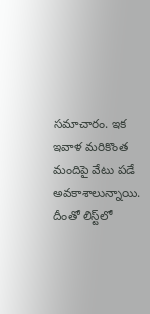సమాచారం. ఇక ఇవాళ మరికొంత మందిపై వేటు పడే అవకాశాలున్నాయి. దీంతో లిస్ట్‌లో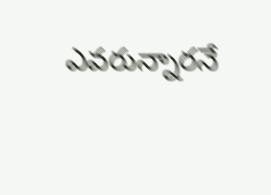ఎవరున్నారనే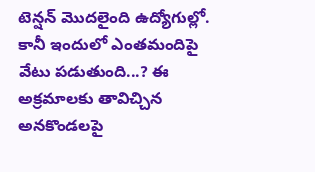టెన్షన్‌ మొదలైంది ఉద్యోగుల్లో. కానీ ఇందులో ఎంతమందిపై వేటు పడుతుంది...? ఈ అక్రమాలకు తావిచ్చిన అనకొండలపై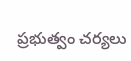ప్రభుత్వం చర్యలు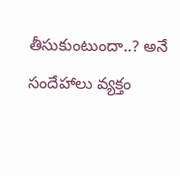తీసుకుంటుందా..? అనే సందేహాలు వ్యక్తం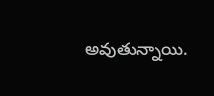అవుతున్నాయి.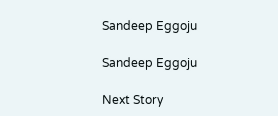Sandeep Eggoju

Sandeep Eggoju

Next Story